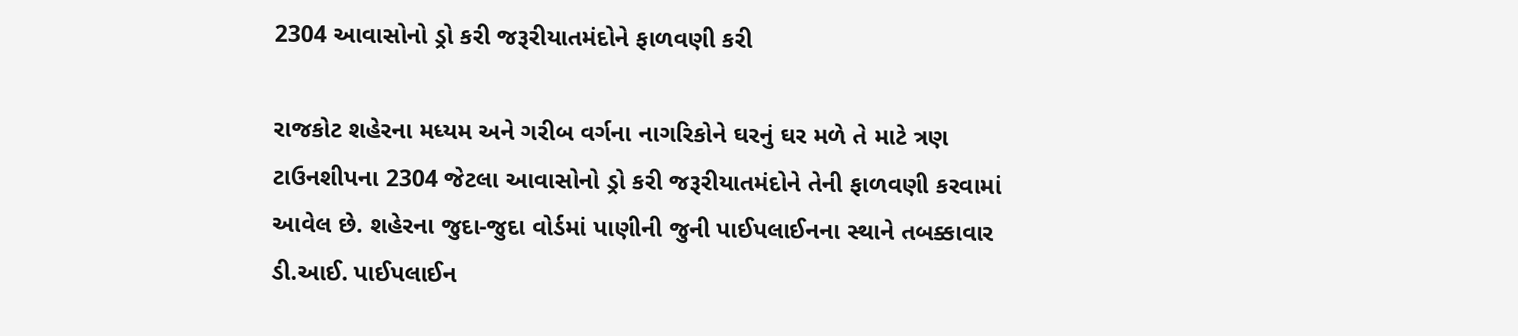2304 આવાસોનો ડ્રો કરી જરૂરીયાતમંદોને ફાળવણી કરી

રાજકોટ શહેરના મધ્યમ અને ગરીબ વર્ગના નાગરિકોને ઘરનું ઘર મળે તે માટે ત્રણ ટાઉનશીપના 2304 જેટલા આવાસોનો ડ્રો કરી જરૂરીયાતમંદોને તેની ફાળવણી કરવામાં આવેલ છે. શહેરના જુદા-જુદા વોર્ડમાં પાણીની જુની પાઈપલાઈનના સ્થાને તબક્કાવાર ડી.આઈ. પાઈપલાઈન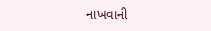નાખવાની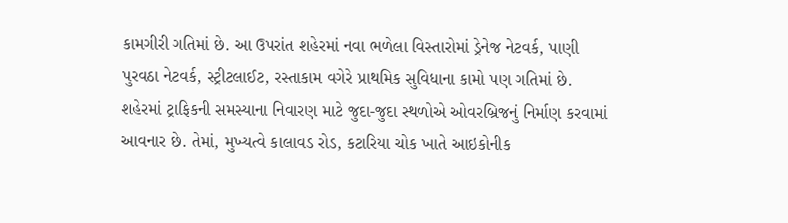કામગીરી ગતિમાં છે. આ ઉપરાંત શહેરમાં નવા ભળેલા વિસ્તારોમાં ડ્રેનેજ નેટવર્ક, પાણી પુરવઠા નેટવર્ક, સ્ટ્રીટલાઈટ, રસ્તાકામ વગેરે પ્રાથમિક સુવિધાના કામો પણ ગતિમાં છે. શહેરમાં ટ્રાફિકની સમસ્યાના નિવારણ માટે જુદા-જુદા સ્થળોએ ઓવરબ્રિજનું નિર્માણ કરવામાં આવનાર છે. તેમાં, મુખ્યત્વે કાલાવડ રોડ, કટારિયા ચોક ખાતે આઇકોનીક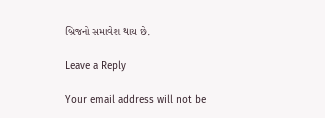બ્રિજનો સમાવેશ થાય છે.

Leave a Reply

Your email address will not be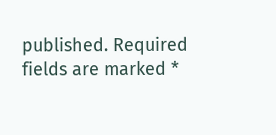published. Required fields are marked *